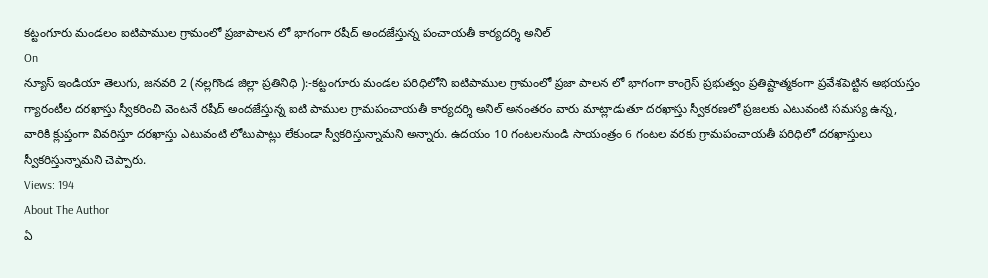కట్టంగూరు మండలం ఐటిపాముల గ్రామంలో ప్రజాపాలన లో భాగంగా రషీద్ అందజేస్తున్న పంచాయతీ కార్యదర్శి అనిల్
On
న్యూస్ ఇండియా తెలుగు, జనవరి 2 (నల్లగొండ జిల్లా ప్రతినిధి ):-కట్టంగూరు మండల పరిధిలోని ఐటిపాముల గ్రామంలో ప్రజా పాలన లో భాగంగా కాంగ్రెస్ ప్రభుత్వం ప్రతిష్టాత్మకంగా ప్రవేశపెట్టిన అభయస్తం గ్యారంటీల దరఖాస్తు స్వీకరించి వెంటనే రషీద్ అందజేస్తున్న ఐటి పాముల గ్రామపంచాయతీ కార్యదర్శి అనిల్ అనంతరం వారు మాట్లాడుతూ దరఖాస్తు స్వీకరణలో ప్రజలకు ఎటువంటి సమస్య ఉన్న, వారికి క్లుప్తంగా వివరిస్తూ దరఖాస్తు ఎటువంటి లోటుపాట్లు లేకుండా స్వీకరిస్తున్నామని అన్నారు. ఉదయం 10 గంటలనుండి సాయంత్రం 6 గంటల వరకు గ్రామపంచాయతీ పరిధిలో దరఖాస్తులు స్వీకరిస్తున్నామని చెప్పారు.
Views: 194
About The Author
ఏ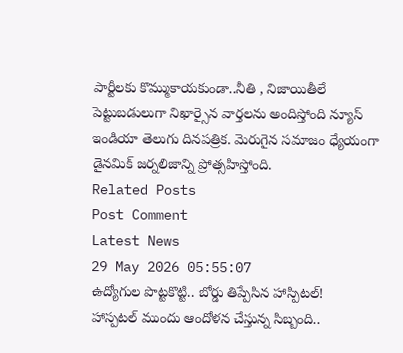పార్టీలకు కొమ్ముకాయకుండా..నీతి , నిజాయితీలే పెట్టుబడులుగా నిఖార్సైన వార్తలను అందిస్తోంది న్యూస్ ఇండియా తెలుగు దినపత్రిక. మెరుగైన సమాజం ధ్యేయంగా డైనమిక్ జర్నలిజాన్ని ప్రోత్సహిస్తోంది.
Related Posts
Post Comment
Latest News
29 May 2026 05:55:07
ఉద్యోగుల పొట్టకొట్టి.. బోర్డు తిప్పేసిన హాస్పిటల్!
హాస్పటల్ ముందు ఆందోళన చేస్తున్న సిబ్బంది..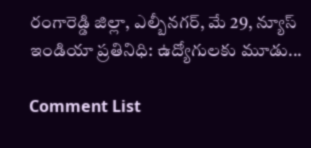రంగారెడ్డి జిల్లా, ఎల్బీనగర్, మే 29, న్యూస్ ఇండియా ప్రతినిధి: ఉద్యోగులకు మూడు...

Comment List